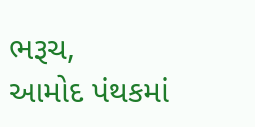ભરૂચ,
આમોદ પંથકમાં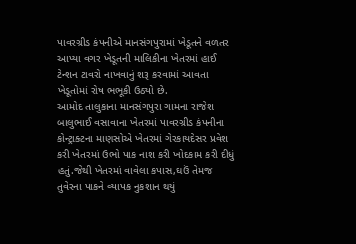પાવરગ્રીડ કંપનીએ માનસંગપુરામાં ખેડૂતને વળતર આપ્યા વગર ખેડૂતની માલિકીના ખેતરમાં હાઈ ટેન્શન ટાવરો નાખવાનું શરૂ કરવામાં આવતા ખેડૂતોમાં રોષ ભભૂકી ઉઠ્યો છે.
આમોદ તાલુકાના માનસંગપુરા ગામના રાજેશ બાલુભાઈ વસાવાના ખેતરમાં પાવરગ્રીડ કંપનીના કોન્ટ્રાક્ટના માણસોએ ખેતરમાં ગેરકાયદેસર પ્રવેશ કરી ખેતરમાં ઉભો પાક નાશ કરી ખોદકામ કરી દીધું હતું.જેથી ખેતરમાં વાવેલા કપાસ,ઘઉં તેમજ તુવેરના પાકને વ્યાપક નુકશાન થયું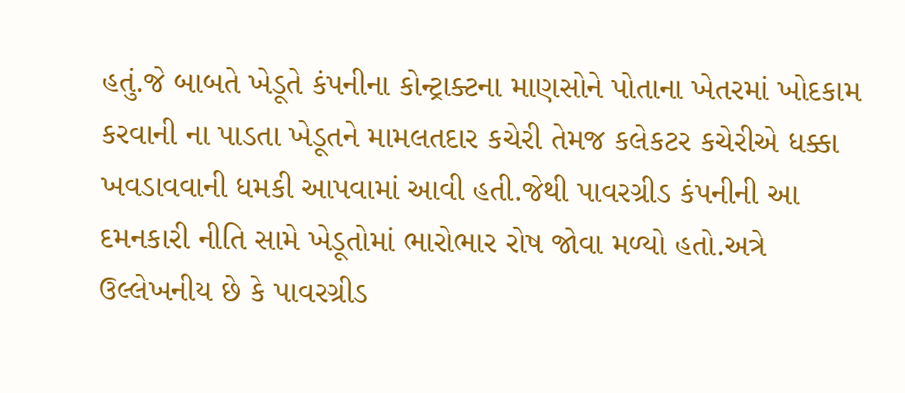હતું.જે બાબતે ખેડૂતે કંપનીના કોન્ટ્રાક્ટના માણસોને પોતાના ખેતરમાં ખોદકામ કરવાની ના પાડતા ખેડૂતને મામલતદાર કચેરી તેમજ કલેકટર કચેરીએ ધક્કા ખવડાવવાની ધમકી આપવામાં આવી હતી.જેથી પાવરગ્રીડ કંપનીની આ દમનકારી નીતિ સામે ખેડૂતોમાં ભારોભાર રોષ જોવા મળ્યો હતો.અત્રે ઉલ્લેખનીય છે કે પાવરગ્રીડ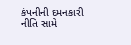કંપનીની દમનકારી નીતિ સામે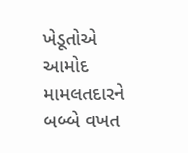ખેડૂતોએ આમોદ મામલતદારને બબ્બે વખત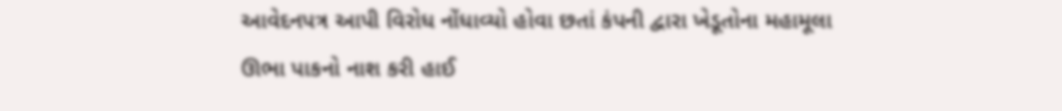આવેદનપત્ર આપી વિરોધ નોંધાવ્યો હોવા છતાં કંપની દ્વારા ખેડૂતોના મહામૂલા ઊભા પાકનો નાશ કરી હાઈ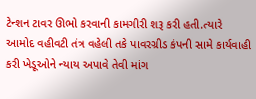ટેન્શન ટાવર ઊભો કરવાની કામગીરી શરૂ કરી હતી.ત્યારે આમોદ વહીવટી તંત્ર વહેલી તકે પાવરગ્રીડ કંપની સામે કાર્યવાહી કરી ખેડૂઓને ન્યાય અપાવે તેવી માંગ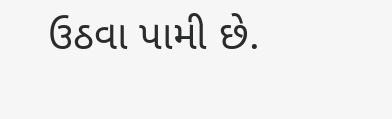ઉઠવા પામી છે.